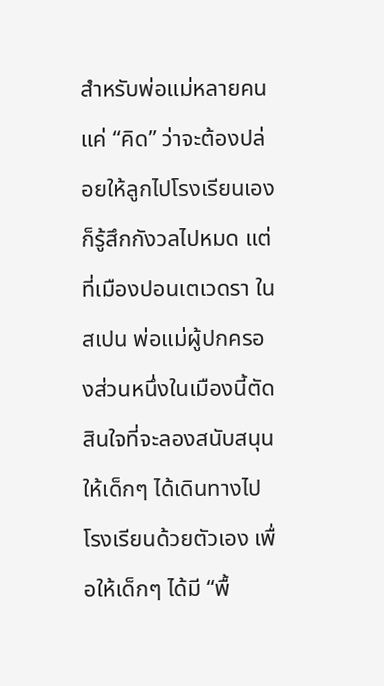สําหรับพ่อแม่หลายคน แค่ “คิด” ว่าจะต้องปล่อยให้ลูกไปโรงเรียนเองก็รู้สึกกังวลไปหมด แต่ที่เมืองปอนเตเวดรา ในสเปน พ่อแม่ผู้ปกครองส่วนหนึ่งในเมืองนี้ตัดสินใจที่จะลองสนับสนุนให้เด็กๆ ได้เดินทางไปโรงเรียนด้วยตัวเอง เพื่อให้เด็กๆ ได้มี “พื้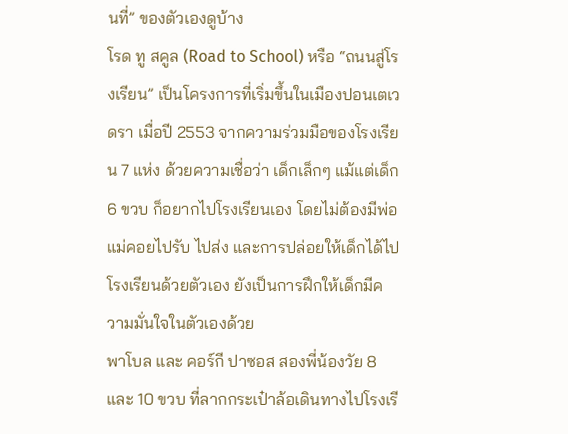นที่” ของตัวเองดูบ้าง
โรด ทู สคูล (Road to School) หรือ “ถนนสู่โรงเรียน” เป็นโครงการที่เริ่มขึ้นในเมืองปอนเตเวดรา เมื่อปี 2553 จากความร่วมมือของโรงเรียน 7 แห่ง ด้วยความเชื่อว่า เด็กเล็กๆ แม้แต่เด็ก 6 ขวบ ก็อยากไปโรงเรียนเอง โดยไม่ต้องมีพ่อแม่คอยไปรับ ไปส่ง และการปล่อยให้เด็กได้ไปโรงเรียนด้วยตัวเอง ยังเป็นการฝึกให้เด็กมีความมั่นใจในตัวเองด้วย
พาโบล และ คอร์กี ปาซอส สองพี่น้องวัย 8 และ 10 ขวบ ที่ลากกระเป๋าล้อเดินทางไปโรงเรี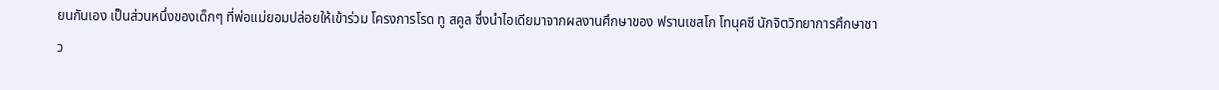ยนกันเอง เป็นส่วนหนึ่งของเด็กๆ ที่พ่อแม่ยอมปล่อยให้เข้าร่วม โครงการโรด ทู สคูล ซึ่งนำไอเดียมาจากผลงานศึกษาของ ฟรานเชสโก โทนุคซี นักจิตวิทยาการศึกษาชาว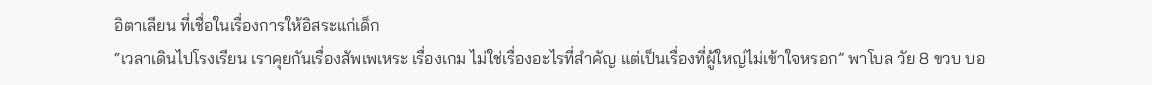อิตาเลียน ที่เชื่อในเรื่องการให้อิสระแก่เด็ก
“เวลาเดินไปโรงเรียน เราคุยกันเรื่องสัพเพเหระ เรื่องเกม ไม่ใช่เรื่องอะไรที่สำคัญ แต่เป็นเรื่องที่ผู้ใหญ่ไม่เข้าใจหรอก” พาโบล วัย 8 ขวบ บอ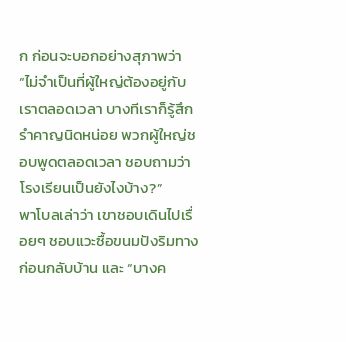ก ก่อนจะบอกอย่างสุภาพว่า “ไม่จำเป็นที่ผู้ใหญ่ต้องอยู่กับเราตลอดเวลา บางทีเราก็รู้สึกรำคาญนิดหน่อย พวกผู้ใหญ่ชอบพูดตลอดเวลา ชอบถามว่าโรงเรียนเป็นยังไงบ้าง?”
พาโบลเล่าว่า เขาชอบเดินไปเรื่อยๆ ชอบแวะซื้อขนมปังริมทางก่อนกลับบ้าน และ “บางค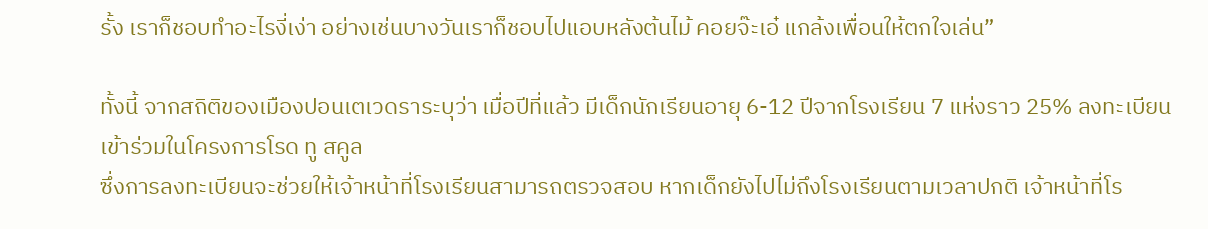รั้ง เราก็ชอบทำอะไรงี่เง่า อย่างเช่นบางวันเราก็ชอบไปแอบหลังต้นไม้ คอยจ๊ะเอ๋ แกล้งเพื่อนให้ตกใจเล่น”

ทั้งนี้ จากสถิติของเมืองปอนเตเวดราระบุว่า เมื่อปีที่แล้ว มีเด็กนักเรียนอายุ 6-12 ปีจากโรงเรียน 7 แห่งราว 25% ลงทะเบียนเข้าร่วมในโครงการโรด ทู สคูล
ซึ่งการลงทะเบียนจะช่วยให้เจ้าหน้าที่โรงเรียนสามารถตรวจสอบ หากเด็กยังไปไม่ถึงโรงเรียนตามเวลาปกติ เจ้าหน้าที่โร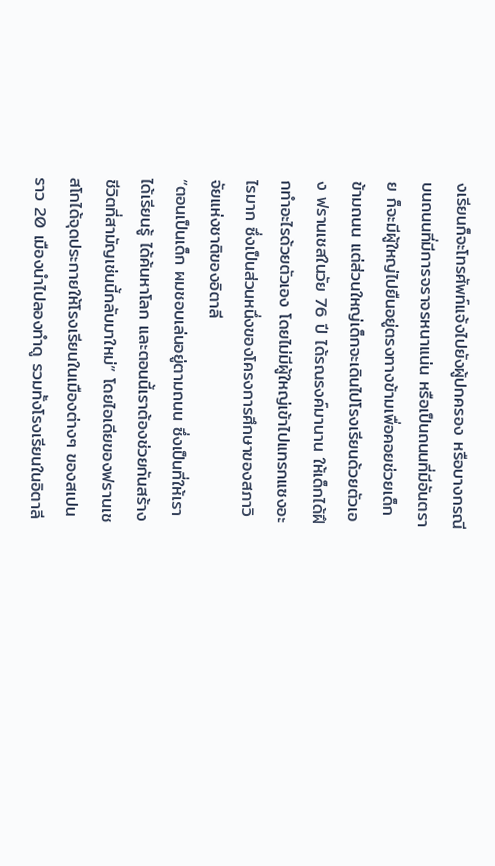งเรียนก็จะโทรศัพท์แจ้งไปยังผู้ปกครอง หรือบางกรณี บนถนนที่มีการจราจรหนาแน่น หรือเป็นถนนที่มีอันตราย ก็จะมีผู้ใหญ่ไปยืนอยู่ตรงทางข้ามเพื่อคอยช่วยเด็กข้ามถนน แต่ส่วนใหญ่เด็กจะเดินไปโรงเรียนด้วยตัวเอง ฟรานเชสในวัย 76 ปี ได้รณรงค์มานาน ให้เด็กได้ฝึกทำอะไรด้วยตัวเอง โดยไม่มีผู้ใหญ่เข้าไปแทรกแซงอะไรมาก ซึ่งเป็นส่วนหนึ่งของโครงการศึกษาของสภาวิจัยแห่งชาติของอิตาลี
“ตอนเป็นเด็ก ผมชอบเล่นอยู่ตามถนน ซึ่งเป็นที่ให้เราได้เรียนรู้ ได้ค้นหาโลก และตอนนี้เราต้องช่วยกันสร้างชีวิตที่สามัญเช่นนี้กลับมาใหม่” โดยไอเดียของฟรานเชสโกได้จุดประกายให้โรงเรียนในเมืองต่างๆ ของสเปนราว 20 เมืองนำไปลองทำดู รวมทั้งโรงเรียนในอิตาลี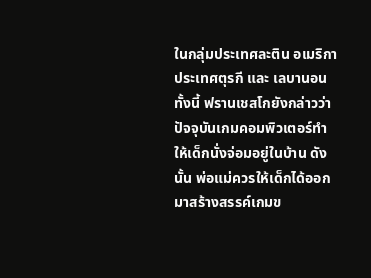ในกลุ่มประเทศละติน อเมริกา ประเทศตุรกี และ เลบานอน
ทั้งนี้ ฟรานเชสโกยังกล่าวว่า ปัจจุบันเกมคอมพิวเตอร์ทำให้เด็กนั่งจ่อมอยู่ในบ้าน ดังนั้น พ่อแม่ควรให้เด็กได้ออกมาสร้างสรรค์เกมข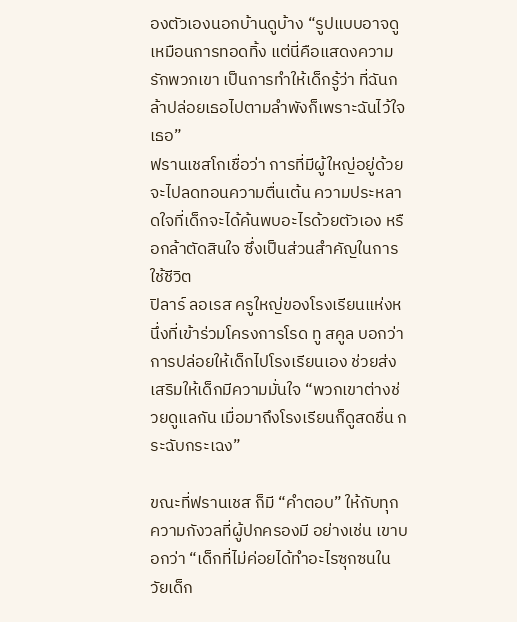องตัวเองนอกบ้านดูบ้าง “รูปแบบอาจดูเหมือนการทอดทิ้ง แต่นี่คือแสดงความรักพวกเขา เป็นการทำให้เด็กรู้ว่า ที่ฉันกล้าปล่อยเธอไปตามลำพังก็เพราะฉันไว้ใจเธอ”
ฟรานเชสโกเชื่อว่า การที่มีผู้ใหญ่อยู่ด้วยจะไปลดทอนความตื่นเต้น ความประหลาดใจที่เด็กจะได้ค้นพบอะไรด้วยตัวเอง หรือกล้าตัดสินใจ ซึ่งเป็นส่วนสำคัญในการใช้ชีวิต
ปิลาร์ ลอเรส ครูใหญ่ของโรงเรียนแห่งหนึ่งที่เข้าร่วมโครงการโรด ทู สคูล บอกว่า การปล่อยให้เด็กไปโรงเรียนเอง ช่วยส่งเสริมให้เด็กมีความมั่นใจ “พวกเขาต่างช่วยดูแลกัน เมื่อมาถึงโรงเรียนก็ดูสดชื่น กระฉับกระเฉง”

ขณะที่ฟรานเชส ก็มี “คำตอบ” ให้กับทุกความกังวลที่ผู้ปกครองมี อย่างเช่น เขาบอกว่า “เด็กที่ไม่ค่อยได้ทำอะไรซุกซนในวัยเด็ก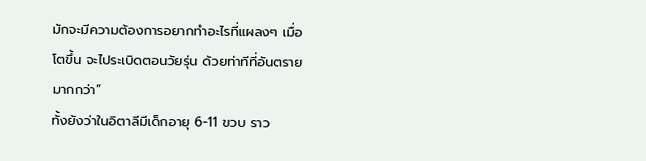มักจะมีความต้องการอยากทำอะไรที่แผลงๆ เมื่อโตขึ้น จะไประเบิดตอนวัยรุ่น ด้วยท่าทีที่อันตรายมากกว่า”
ทั้งยังว่าในอิตาลีมีเด็กอายุ 6-11 ขวบ ราว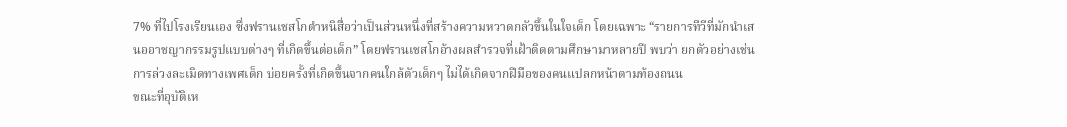7% ที่ไปโรงเรียนเอง ซึ่งฟรานเชสโกตำหนิสื่อว่าเป็นส่วนหนึ่งที่สร้างความหวาดกลัวขึ้นในใจเด็ก โดยเฉพาะ “รายการทีวีที่มักนำเสนออาชญากรรมรูปแบบต่างๆ ที่เกิดขึ้นต่อเด็ก” โดยฟรานเชสโกอ้างผลสำรวจที่เฝ้าติดตามศึกษามาหลายปี พบว่า ยกตัวอย่างเช่นการล่วงละเมิดทางเพศเด็ก บ่อยครั้งที่เกิดขึ้นจากคนใกล้ตัวเด็กๆ ไม่ได้เกิดจากฝีมือของคนแปลกหน้าตามท้องถนน
ขณะที่อุบัติเห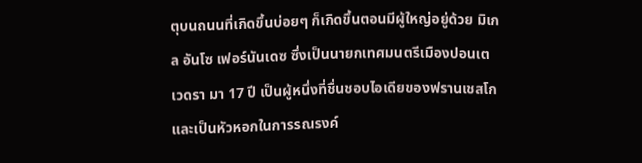ตุบนถนนที่เกิดขึ้นบ่อยๆ ก็เกิดขึ้นตอนมีผู้ใหญ่อยู่ด้วย มิเกล อันโซ เฟอร์นันเดซ ซึ่งเป็นนายกเทศมนตรีเมืองปอนเตเวดรา มา 17 ปี เป็นผู้หนึ่งที่ชื่นชอบไอเดียของฟรานเชสโก และเป็นหัวหอกในการรณรงค์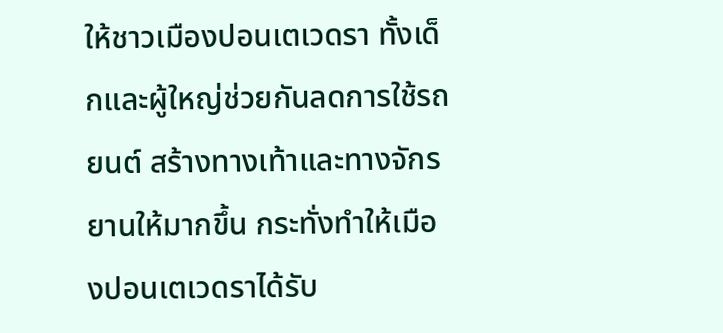ให้ชาวเมืองปอนเตเวดรา ทั้งเด็กและผู้ใหญ่ช่วยกันลดการใช้รถยนต์ สร้างทางเท้าและทางจักรยานให้มากขึ้น กระทั่งทำให้เมืองปอนเตเวดราได้รับ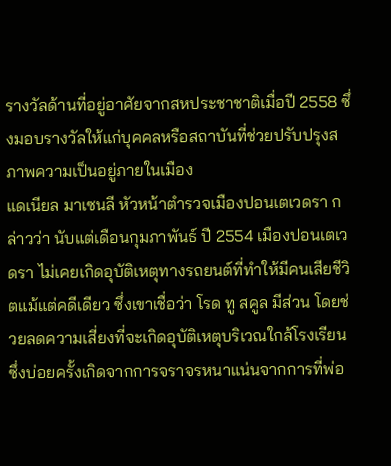รางวัลด้านที่อยู่อาศัยจากสหประชาชาติเมื่อปี 2558 ซึ่งมอบรางวัลให้แก่บุคคลหรือสถาบันที่ช่วยปรับปรุงสภาพความเป็นอยู่ภายในเมือง
แดเนียล มาเซนลี หัวหน้าตำรวจเมืองปอนเตเวดรา กล่าวว่า นับแต่เดือนกุมภาพันธ์ ปี 2554 เมืองปอนเตเวดรา ไม่เคยเกิดอุบัติเหตุทางรถยนต์ที่ทำให้มีคนเสียชีวิตแม้แต่คดีเดียว ซึ่งเขาเชื่อว่า โรด ทู สคูล มีส่วน โดยช่วยลดความเสี่ยงที่จะเกิดอุบัติเหตุบริเวณใกล้โรงเรียน ซึ่งบ่อยครั้งเกิดจากการจราจรหนาแน่นจากการที่พ่อ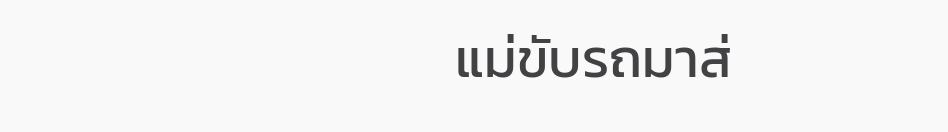แม่ขับรถมาส่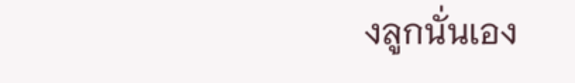งลูกนั่นเอง